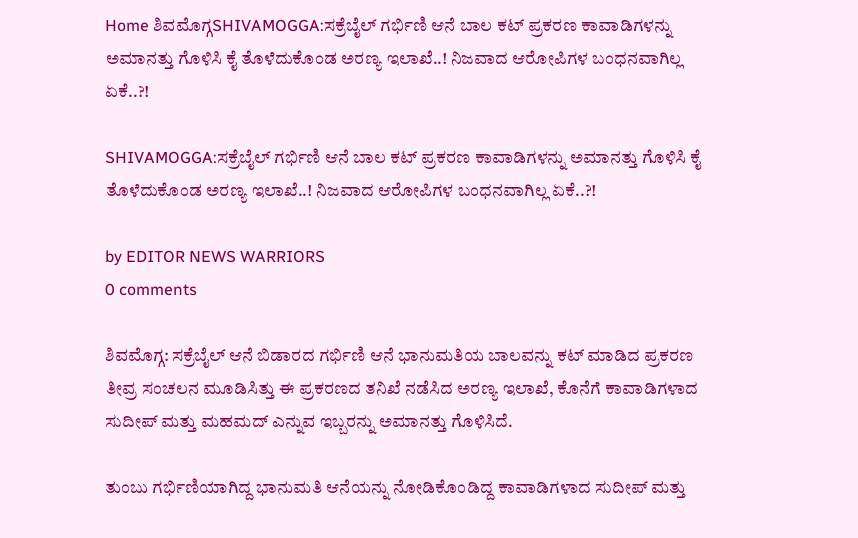Home ಶಿವಮೊಗ್ಗSHIVAMOGGA:ಸಕ್ರೆಬೈಲ್ ಗರ್ಭಿಣಿ ಆನೆ ಬಾಲ ಕಟ್ ಪ್ರಕರಣ ಕಾವಾಡಿಗಳನ್ನು ಅಮಾನತ್ತು ಗೊಳಿಸಿ ಕೈ ತೊಳೆದುಕೊಂಡ ಅರಣ್ಯ ಇಲಾಖೆ..! ನಿಜವಾದ ಆರೋಪಿಗಳ ಬಂಧನವಾಗಿಲ್ಲ ಏಕೆ..?!

SHIVAMOGGA:ಸಕ್ರೆಬೈಲ್ ಗರ್ಭಿಣಿ ಆನೆ ಬಾಲ ಕಟ್ ಪ್ರಕರಣ ಕಾವಾಡಿಗಳನ್ನು ಅಮಾನತ್ತು ಗೊಳಿಸಿ ಕೈ ತೊಳೆದುಕೊಂಡ ಅರಣ್ಯ ಇಲಾಖೆ..! ನಿಜವಾದ ಆರೋಪಿಗಳ ಬಂಧನವಾಗಿಲ್ಲ ಏಕೆ..?!

by EDITOR NEWS WARRIORS
0 comments

ಶಿವಮೊಗ್ಗ: ಸಕ್ರೆಬೈಲ್ ಆನೆ ಬಿಡಾರದ ಗರ್ಭಿಣಿ ಆನೆ ಭಾನುಮತಿಯ ಬಾಲವನ್ನು ಕಟ್ ಮಾಡಿದ ಪ್ರಕರಣ ತೀವ್ರ ಸಂಚಲನ ಮೂಡಿಸಿತ್ತು ಈ ಪ್ರಕರಣದ ತನಿಖೆ ನಡೆಸಿದ ಅರಣ್ಯ ಇಲಾಖೆ, ಕೊನೆಗೆ ಕಾವಾಡಿಗಳಾದ ಸುದೀಪ್ ಮತ್ತು ಮಹಮದ್ ಎನ್ನುವ ಇಬ್ಬರನ್ನು ಅಮಾನತ್ತು ಗೊಳಿಸಿದೆ.

ತುಂಬು ಗರ್ಭಿಣಿಯಾಗಿದ್ದ ಭಾನುಮತಿ ಆನೆಯನ್ನು ನೋಡಿಕೊಂಡಿದ್ದ ಕಾವಾಡಿಗಳಾದ ಸುದೀಪ್ ಮತ್ತು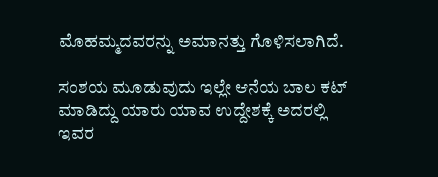ಮೊಹಮ್ಮದವರನ್ನು ಅಮಾನತ್ತು ಗೊಳಿಸಲಾಗಿದೆ.

ಸಂಶಯ ಮೂಡುವುದು ಇಲ್ಲೇ ಆನೆಯ ಬಾಲ ಕಟ್ ಮಾಡಿದ್ದು ಯಾರು ಯಾವ ಉದ್ದೇಶಕ್ಕೆ ಅದರಲ್ಲಿ ಇವರ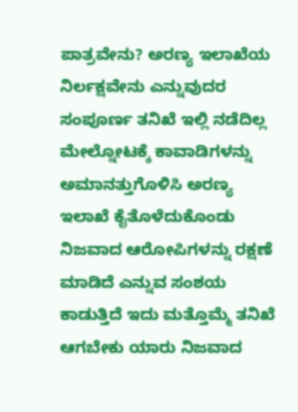ಪಾತ್ರವೇನು? ಅರಣ್ಯ ಇಲಾಖೆಯ ನಿರ್ಲಕ್ಷವೇನು ಎನ್ನುವುದರ ಸಂಪೂರ್ಣ ತನಿಖೆ ಇಲ್ಲಿ ನಡೆದಿಲ್ಲ ಮೇಲ್ನೋಟಕ್ಕೆ ಕಾವಾಡಿಗಳನ್ನು ಅಮಾನತ್ತುಗೊಳಿಸಿ ಅರಣ್ಯ ಇಲಾಖೆ ಕೈತೊಳೆದುಕೊಂಡು ನಿಜವಾದ ಆರೋಪಿಗಳನ್ನು ರಕ್ಷಣೆ ಮಾಡಿದೆ ಎನ್ನುವ ಸಂಶಯ ಕಾಡುತ್ತಿದೆ ಇದು ಮತ್ತೊಮ್ಮೆ ತನಿಖೆ ಆಗಬೇಕು ಯಾರು ನಿಜವಾದ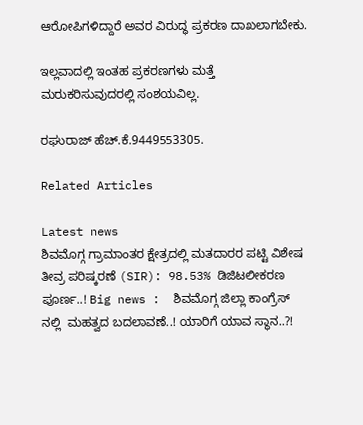ಆರೋಪಿಗಳಿದ್ದಾರೆ ಅವರ ವಿರುದ್ಧ ಪ್ರಕರಣ ದಾಖಲಾಗಬೇಕು.

ಇಲ್ಲವಾದಲ್ಲಿ ಇಂತಹ ಪ್ರಕರಣಗಳು ಮತ್ತೆ ಮರುಕರಿಸುವುದರಲ್ಲಿ ಸಂಶಯವಿಲ್ಲ.

ರಘುರಾಜ್ ಹೆಚ್‌.ಕೆ.9449553305.

Related Articles

Latest news
ಶಿವಮೊಗ್ಗ ಗ್ರಾಮಾಂತರ ಕ್ಷೇತ್ರದಲ್ಲಿ ಮತದಾರರ ಪಟ್ಟಿ ವಿಶೇಷ ತೀವ್ರ ಪರಿಷ್ಕರಣೆ (SIR): 98.53% ಡಿಜಿಟಲೀಕರಣ ಪೂರ್ಣ..! Big news :  ಶಿವಮೊಗ್ಗ ಜಿಲ್ಲಾ ಕಾಂಗ್ರೆಸ್ ನಲ್ಲಿ  ಮಹತ್ವದ ಬದಲಾವಣೆ..! ಯಾರಿಗೆ ಯಾವ ಸ್ಥಾನ..?!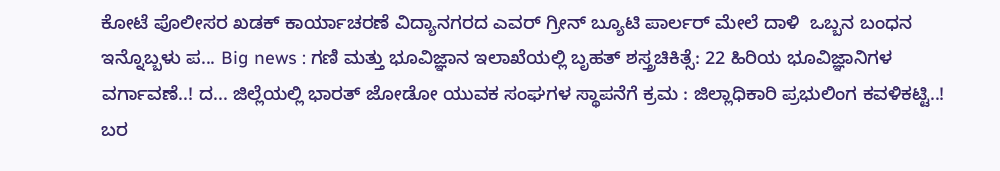ಕೋಟೆ ಪೊಲೀಸರ ಖಡಕ್ ಕಾರ್ಯಾಚರಣೆ ವಿದ್ಯಾನಗರದ ಎವರ್ ಗ್ರೀನ್ ಬ್ಯೂಟಿ ಪಾರ್ಲರ್ ಮೇಲೆ ದಾಳಿ  ಒಬ್ಬನ ಬಂಧನ ಇನ್ನೊಬ್ಬಳು ಪ... Big news : ಗಣಿ ಮತ್ತು ಭೂವಿಜ್ಞಾನ ಇಲಾಖೆಯಲ್ಲಿ ಬೃಹತ್ ಶಸ್ತ್ರಚಿಕಿತ್ಸೆ: 22 ಹಿರಿಯ ಭೂವಿಜ್ಞಾನಿಗಳ ವರ್ಗಾವಣೆ..! ದ... ಜಿಲ್ಲೆಯಲ್ಲಿ ಭಾರತ್ ಜೋಡೋ ಯುವಕ ಸಂಘಗಳ ಸ್ಥಾಪನೆಗೆ ಕ್ರಮ : ಜಿಲ್ಲಾಧಿಕಾರಿ ಪ್ರಭುಲಿಂಗ ಕವಳಿಕಟ್ಟಿ..! ಬರ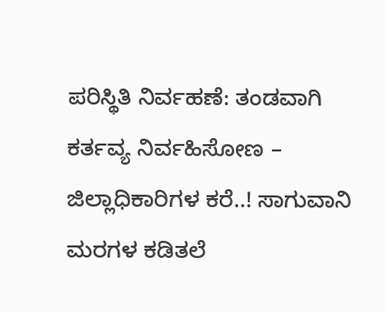ಪರಿಸ್ಥಿತಿ ನಿರ್ವಹಣೆ: ತಂಡವಾಗಿ ಕರ್ತವ್ಯ ನಿರ್ವಹಿಸೋಣ – ಜಿಲ್ಲಾಧಿಕಾರಿಗಳ ಕರೆ..! ಸಾಗುವಾನಿ ಮರಗಳ ಕಡಿತಲೆ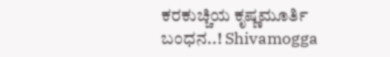ಕರಕುಚ್ಚಿಯ ಕೃಷ್ಣಮೂರ್ತಿ ಬಂಧನ..! Shivamogga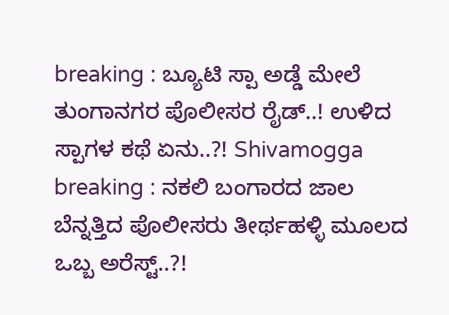breaking : ಬ್ಯೂಟಿ ಸ್ಪಾ ಅಡ್ಡೆ ಮೇಲೆ ತುಂಗಾನಗರ ಪೊಲೀಸರ ರೈಡ್..! ಉಳಿದ ಸ್ಪಾಗಳ ಕಥೆ ಏನು..?! Shivamogga breaking : ನಕಲಿ ಬಂಗಾರದ ಜಾಲ ಬೆನ್ನತ್ತಿದ ಪೊಲೀಸರು ತೀರ್ಥಹಳ್ಳಿ ಮೂಲದ ಒಬ್ಬ ಅರೆಸ್ಟ್..?!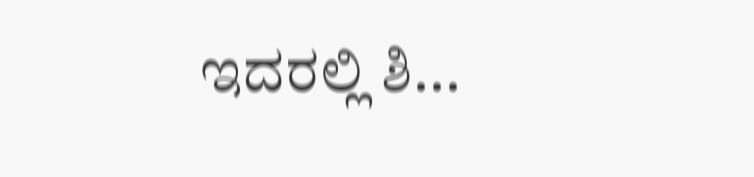ಇದರಲ್ಲಿ ಶಿ...